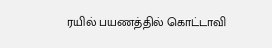ரயில் பயணத்தில் கொட்டாவி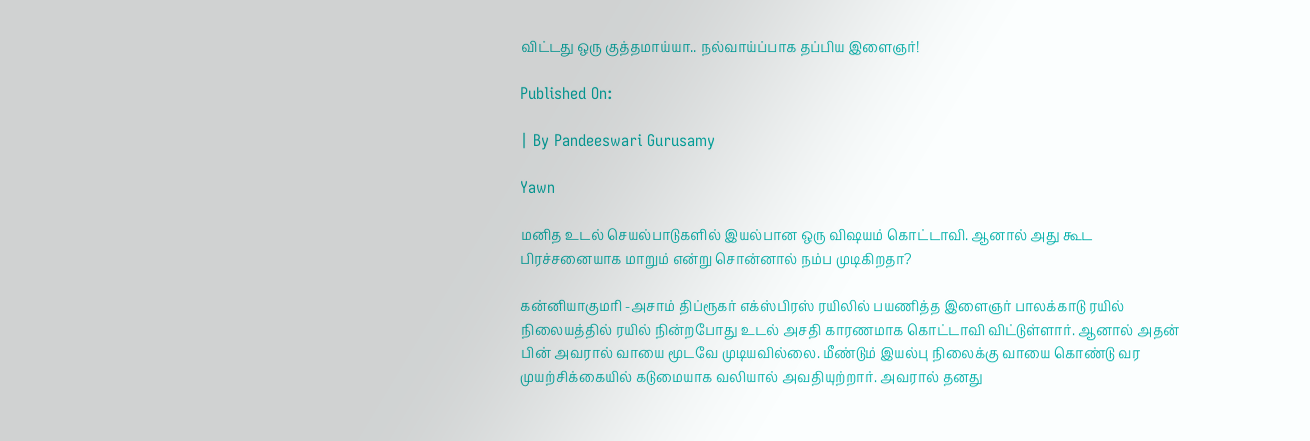விட்டது ஒரு குத்தமாய்யா.. நல்வாய்ப்பாக தப்பிய இளைஞர்!

Published On:

| By Pandeeswari Gurusamy

Yawn

மனித உடல் செயல்பாடுகளில் இயல்பான ஒரு விஷயம் கொட்டாவி. ஆனால் அது கூட பிரச்சனையாக மாறும் என்று சொன்னால் நம்ப முடிகிறதா?

கன்னியாகுமரி -அசாம் திப்ரூகர் எக்ஸ்பிரஸ் ரயிலில் பயணித்த இளைஞர் பாலக்காடு ரயில் நிலையத்தில் ரயில் நின்றபோது உடல் அசதி காரணமாக கொட்டாவி விட்டுள்ளார். ஆனால் அதன் பின் அவரால் வாயை மூடவே முடியவில்லை. மீண்டும் இயல்பு நிலைக்கு வாயை கொண்டு வர முயற்சிக்கையில் கடுமையாக வலியால் அவதியுற்றார். அவரால் தனது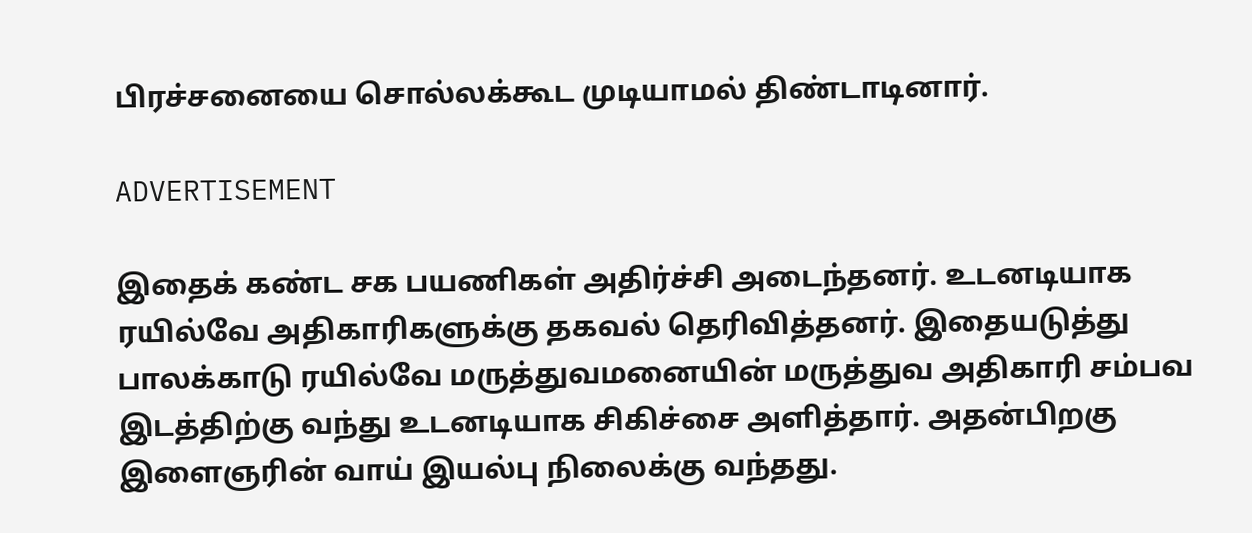பிரச்சனையை சொல்லக்கூட முடியாமல் திண்டாடினார்.

ADVERTISEMENT

இதைக் கண்ட சக பயணிகள் அதிர்ச்சி அடைந்தனர். உடனடியாக ரயில்வே அதிகாரிகளுக்கு தகவல் தெரிவித்தனர். இதையடுத்து பாலக்காடு ரயில்வே மருத்துவமனையின் மருத்துவ அதிகாரி சம்பவ இடத்திற்கு வந்து உடனடியாக சிகிச்சை அளித்தார். அதன்பிறகு இளைஞரின் வாய் இயல்பு நிலைக்கு வந்தது.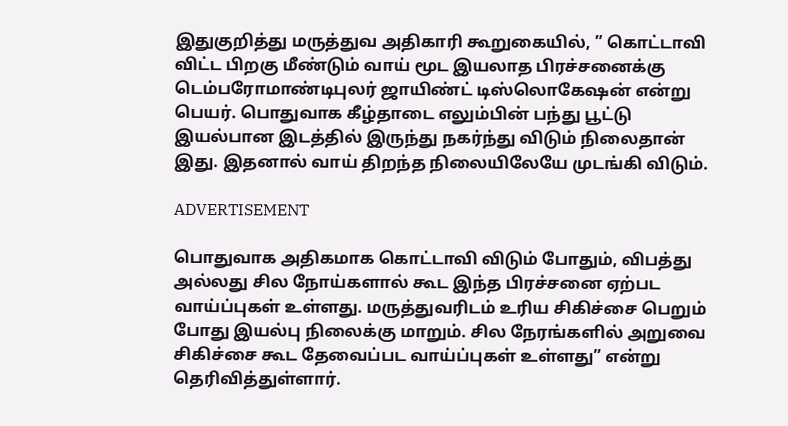இதுகுறித்து மருத்துவ அதிகாரி கூறுகையில், ” கொட்டாவி விட்ட பிறகு மீண்டும் வாய் மூட இயலாத பிரச்சனைக்கு டெம்பரோமாண்டிபுலர் ஜாயிண்ட் டிஸ்லொகேஷன் என்று பெயர். பொதுவாக கீழ்தாடை எலும்பின் பந்து பூட்டு இயல்பான இடத்தில் இருந்து நகர்ந்து விடும் நிலைதான் இது. இதனால் வாய் திறந்த நிலையிலேயே முடங்கி விடும்.

ADVERTISEMENT

பொதுவாக அதிகமாக கொட்டாவி விடும் போதும், விபத்து அல்லது சில நோய்களால் கூட இந்த பிரச்சனை ஏற்பட வாய்ப்புகள் உள்ளது. மருத்துவரிடம் உரிய சிகிச்சை பெறும் போது இயல்பு நிலைக்கு மாறும். சில நேரங்களில் அறுவை சிகிச்சை கூட தேவைப்பட வாய்ப்புகள் உள்ளது” என்று தெரிவித்துள்ளார்.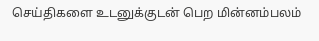செய்திகளை உடனுக்குடன் பெற மின்னம்பலம்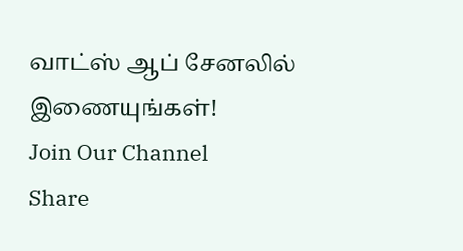வாட்ஸ் ஆப் சேனலில் இணையுங்கள்!
Join Our Channel
Share